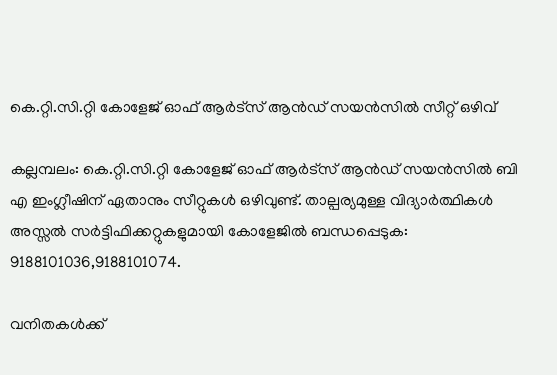കെ.റ്റി.സി.റ്റി കോളേജ് ഓഫ് ആർട്സ് ആൻഡ് സയൻസിൽ സീറ്റ്‌ ഒഴിവ്

കല്ലമ്പലം: കെ.റ്റി.സി.റ്റി കോളേജ് ഓഫ് ആർട്സ് ആൻഡ് സയൻസിൽ ബി എ ഇംഗ്ലീഷിന് ഏതാനും സീറ്റുകൾ ഒഴിവുണ്ട്. താല്പര്യമുള്ള വിദ്യാർത്ഥികൾ അസ്സൽ സർട്ടിഫിക്കറ്റുകളുമായി കോളേജിൽ ബന്ധപ്പെടുക: 9188101036,9188101074.

വനിതകള്‍ക്ക്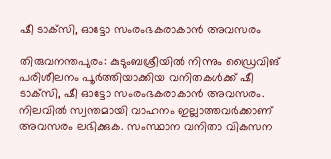ഷീ ടാക്‌സി, ഓട്ടോ സംരംഭകരാകാന്‍ അവസരം

തിരുവനന്തപുരം: കുടുംബശ്രീയില്‍ നിന്നും ഡ്രൈവിങ് പരിശീലനം പൂര്‍ത്തിയാക്കിയ വനിതകള്‍ക്ക് ഷീ ടാക്‌സി, ഷീ ഓട്ടോ സംരംഭകരാകാന്‍ അവസരം. നിലവില്‍ സ്വന്തമായി വാഹനം ഇല്ലാത്തവര്‍ക്കാണ് അവസരം ലഭിക്കുക. സംസ്ഥാന വനിതാ വികസന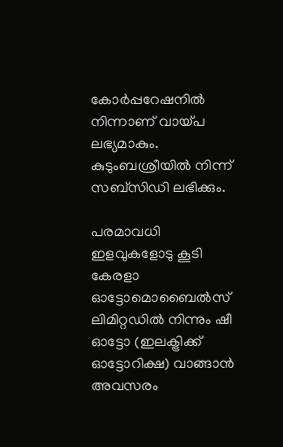കോര്‍പ്പറേഷനില്‍ നിന്നാണ് വായ്പ ലഭ്യമാകും. കുടുംബശ്രീയില്‍ നിന്ന് സബ്‌സിഡി ലഭിക്കും.

പരമാവധി ഇളവുകളോടു കൂടി കേരളാ ഓട്ടോമൊബൈല്‍സ് ലിമിറ്റഡില്‍ നിന്നും ഷീ ഓട്ടോ (ഇലക്ട്രിക്ക് ഓട്ടോറിക്ഷ) വാങ്ങാന്‍ അവസരം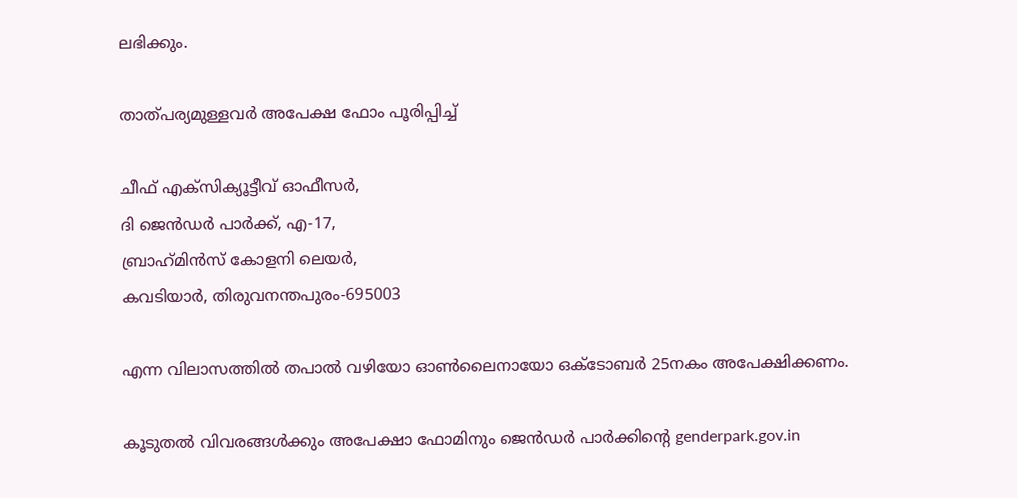ലഭിക്കും.

താത്പര്യമുള്ളവര്‍ അപേക്ഷ ഫോം പൂരിപ്പിച്ച്

ചീഫ് എക്‌സിക്യൂട്ടീവ് ഓഫീസര്‍,
ദി ജെന്‍ഡര്‍ പാര്‍ക്ക്, എ-17,
ബ്രാഹ്‌മിന്‍സ് കോളനി ലെയര്‍,
കവടിയാര്‍, തിരുവനന്തപുരം-695003

എന്ന വിലാസത്തില്‍ തപാല്‍ വഴിയോ ഓണ്‍ലൈനായോ ഒക്‌ടോബര്‍ 25നകം അപേക്ഷിക്കണം.

കൂടുതല്‍ വിവരങ്ങള്‍ക്കും അപേക്ഷാ ഫോമിനും ജെന്‍ഡര്‍ പാര്‍ക്കിന്റെ genderpark.gov.in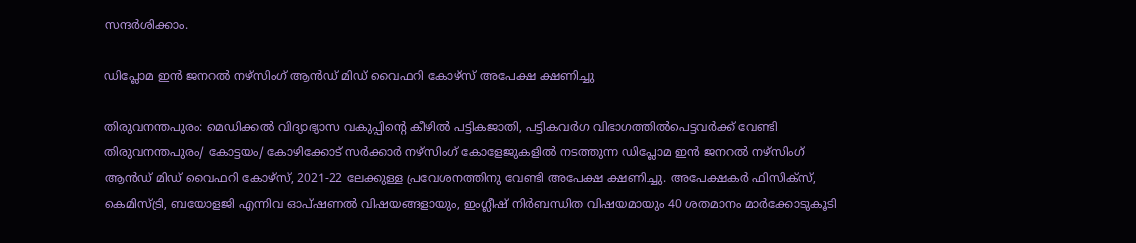സന്ദര്‍ശിക്കാം.

ഡിപ്ലോമ ഇൻ ജനറൽ നഴ്‌സിംഗ് ആൻഡ് മിഡ് വൈഫറി കോഴ്‌സ് അപേക്ഷ ക്ഷണിച്ചു

തിരുവനന്തപുരം: മെഡിക്കൽ വിദ്യാഭ്യാസ വകുപ്പിന്റെ കീഴിൽ പട്ടികജാതി, പട്ടികവർഗ വിഭാഗത്തിൽപെട്ടവർക്ക് വേണ്ടി തിരുവനന്തപുരം/ കോട്ടയം/ കോഴിക്കോട് സർക്കാർ നഴ്‌സിംഗ് കോളേജുകളിൽ നടത്തുന്ന ഡിപ്ലോമ ഇൻ ജനറൽ നഴ്‌സിംഗ് ആൻഡ് മിഡ് വൈഫറി കോഴ്‌സ്, 2021-22 ലേക്കുള്ള പ്രവേശനത്തിനു വേണ്ടി അപേക്ഷ ക്ഷണിച്ചു. അപേക്ഷകർ ഫിസിക്‌സ്, കെമിസ്ട്രി, ബയോളജി എന്നിവ ഓപ്ഷണൽ വിഷയങ്ങളായും, ഇംഗ്ലീഷ് നിർബന്ധിത വിഷയമായും 40 ശതമാനം മാർക്കോടുകൂടി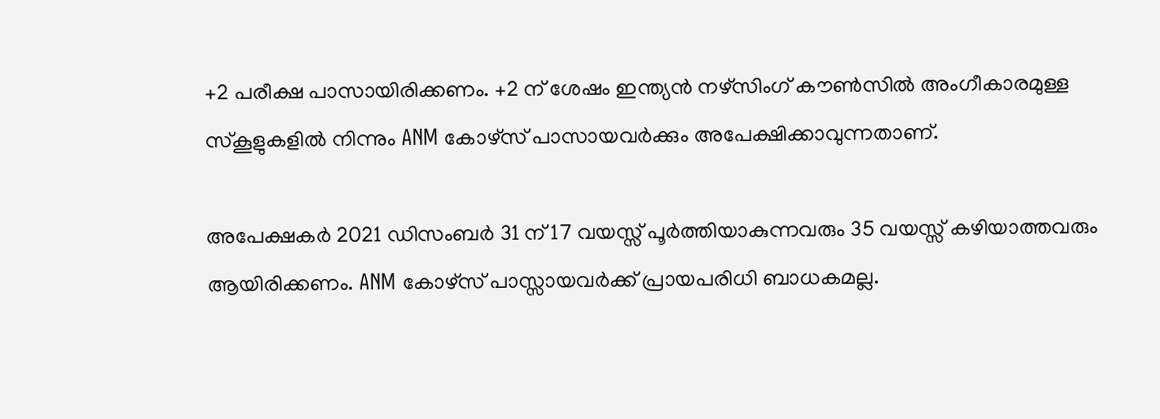+2 പരീക്ഷ പാസായിരിക്കണം. +2 ന് ശേഷം ഇന്ത്യൻ നഴ്‌സിംഗ് കൗൺസിൽ അംഗീകാരമുള്ള സ്‌കൂളുകളിൽ നിന്നും ANM കോഴ്‌സ് പാസായവർക്കും അപേക്ഷിക്കാവുന്നതാണ്.

അപേക്ഷകർ 2021 ഡിസംബർ 31 ന് 17 വയസ്സ് പൂർത്തിയാകുന്നവരും 35 വയസ്സ് കഴിയാത്തവരും ആയിരിക്കണം. ANM കോഴ്‌സ് പാസ്സായവർക്ക് പ്രായപരിധി ബാധകമല്ല.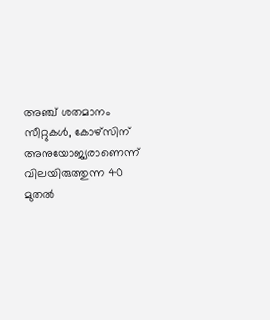അഞ്ച് ശതമാനം സീറ്റുകൾ, കോഴ്‌സിന് അനുയോജ്യരാണെന്ന് വിലയിരുത്തുന്ന 40 മുതൽ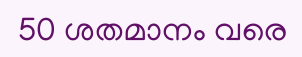50 ശതമാനം വരെ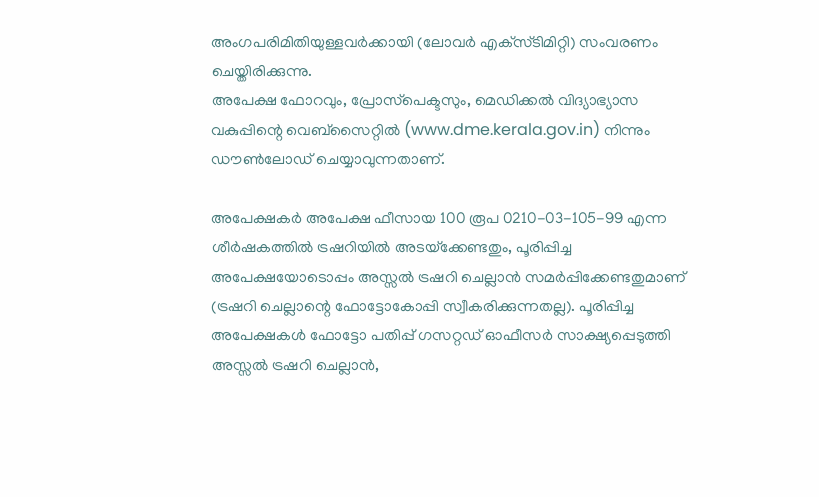അംഗപരിമിതിയുള്ളവർക്കായി (ലോവർ എക്‌സ്ടിമിറ്റി) സംവരണം ചെയ്തിരിക്കുന്നു.
അപേക്ഷ ഫോറവും, പ്രോസ്‌പെക്ടസും, മെഡിക്കൽ വിദ്യാഭ്യാസ വകുപ്പിന്റെ വെബ്‌സൈറ്റിൽ (www.dme.kerala.gov.in) നിന്നും ഡൗൺലോഡ് ചെയ്യാവുന്നതാണ്.

അപേക്ഷകർ അപേക്ഷ ഫീസായ 100 രൂപ 0210-03-105-99 എന്ന ശീർഷകത്തിൽ ട്രഷറിയിൽ അടയ്‌ക്കേണ്ടതും, പൂരിപ്പിച്ച അപേക്ഷയോടൊപ്പം അസ്സൽ ട്രഷറി ചെല്ലാൻ സമർപ്പിക്കേണ്ടതുമാണ് (ട്രഷറി ചെല്ലാന്റെ ഫോട്ടോകോപ്പി സ്വീകരിക്കുന്നതല്ല). പൂരിപ്പിച്ച അപേക്ഷകൾ ഫോട്ടോ പതിപ്പ് ഗസറ്റഡ് ഓഫീസർ സാക്ഷ്യപ്പെടുത്തി അസ്സൽ ട്രഷറി ചെല്ലാൻ,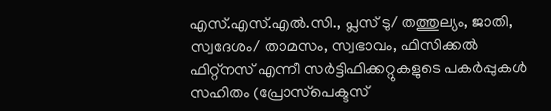എസ്.എസ്.എൽ.സി., പ്ലസ് ടു/ തത്തുല്യം, ജാതി, സ്വദേശം/ താമസം, സ്വഭാവം, ഫിസിക്കൽ ഫിറ്റ്‌നസ് എന്നീ സർട്ടിഫിക്കറ്റുകളുടെ പകർപ്പുകൾ സഹിതം (പ്രോസ്‌പെക്ടസ്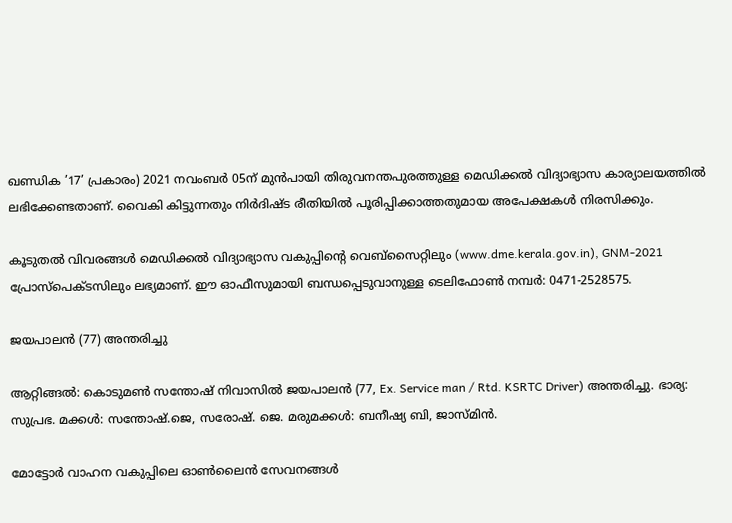ഖണ്ഡിക ’17’ പ്രകാരം) 2021 നവംബർ 05ന് മുൻപായി തിരുവനന്തപുരത്തുള്ള മെഡിക്കൽ വിദ്യാഭ്യാസ കാര്യാലയത്തിൽ ലഭിക്കേണ്ടതാണ്. വൈകി കിട്ടുന്നതും നിർദിഷ്ട രീതിയിൽ പൂരിപ്പിക്കാത്തതുമായ അപേക്ഷകൾ നിരസിക്കും.

കൂടുതൽ വിവരങ്ങൾ മെഡിക്കൽ വിദ്യാഭ്യാസ വകുപ്പിന്റെ വെബ്‌സൈറ്റിലും (www.dme.kerala.gov.in), GNM-2021 പ്രോസ്‌പെക്ടസിലും ലഭ്യമാണ്. ഈ ഓഫീസുമായി ബന്ധപ്പെടുവാനുള്ള ടെലിഫോൺ നമ്പർ: 0471-2528575.

ജയപാലൻ (77) അന്തരിച്ചു

ആറ്റിങ്ങൽ: കൊടുമൺ സന്തോഷ് നിവാസിൽ ജയപാലൻ (77, Ex. Service man / Rtd. KSRTC Driver) അന്തരിച്ചു. ഭാര്യ: സുപ്രഭ. മക്കൾ: സന്തോഷ്.ജെ, സരോഷ്. ജെ. മരുമക്കൾ: ബനീഷ്യ ബി, ജാസ്മിൻ.

മോട്ടോര്‍ വാഹന വകുപ്പിലെ ഓണ്‍ലൈന്‍ സേവനങ്ങള്‍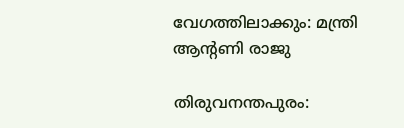വേഗത്തിലാക്കും: മന്ത്രി ആന്റണി രാജു

തിരുവനന്തപുരം: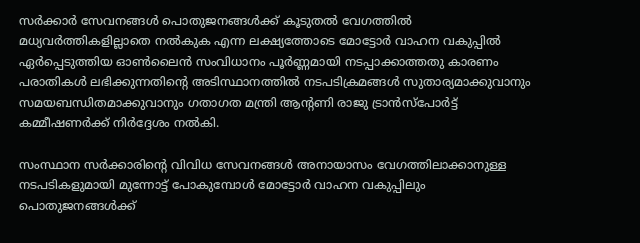സര്‍ക്കാര്‍ സേവനങ്ങള്‍ പൊതുജനങ്ങള്‍ക്ക് കൂടുതല്‍ വേഗത്തില്‍ മധ്യവര്‍ത്തികളില്ലാതെ നല്‍കുക എന്ന ലക്ഷ്യത്തോടെ മോട്ടോര്‍ വാഹന വകുപ്പില്‍ ഏര്‍പ്പെടുത്തിയ ഓണ്‍ലൈന്‍ സംവിധാനം പൂര്‍ണ്ണമായി നടപ്പാക്കാത്തതു കാരണം പരാതികള്‍ ലഭിക്കുന്നതിന്റെ അടിസ്ഥാനത്തില്‍ നടപടിക്രമങ്ങള്‍ സുതാര്യമാക്കുവാനും സമയബന്ധിതമാക്കുവാനും ഗതാഗത മന്ത്രി ആന്റണി രാജു ട്രാന്‍സ്പോര്‍ട്ട് കമ്മീഷണര്‍ക്ക് നിര്‍ദ്ദേശം നല്‍കി.

സംസ്ഥാന സര്‍ക്കാരിന്റെ വിവിധ സേവനങ്ങള്‍ അനായാസം വേഗത്തിലാക്കാനുള്ള നടപടികളുമായി മുന്നോട്ട് പോകുമ്പോള്‍ മോട്ടോര്‍ വാഹന വകുപ്പിലും പൊതുജനങ്ങള്‍ക്ക്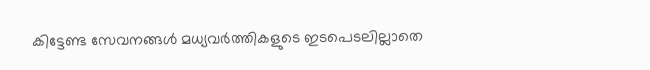കിട്ടേണ്ട സേവനങ്ങള്‍ മധ്യവര്‍ത്തികളുടെ ഇടപെടലില്ലാതെ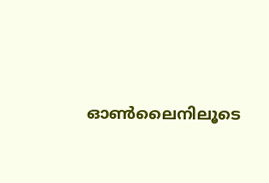ഓണ്‍ലൈനിലൂടെ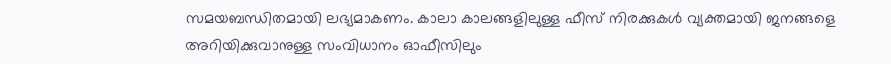സമയബന്ധിതമായി ലഭ്യമാകണം. കാലാ കാലങ്ങളിലുള്ള ഫീസ് നിരക്കുകള്‍ വ്യക്തമായി ജനങ്ങളെ അറിയിക്കുവാനുള്ള സംവിധാനം ഓഫീസിലും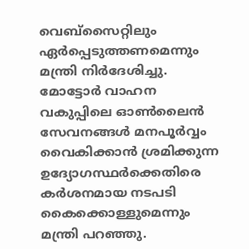വെബ്സൈറ്റിലും ഏര്‍പ്പെടുത്തണമെന്നും മന്ത്രി നിര്‍ദേശിച്ചു. മോട്ടോര്‍ വാഹന വകുപ്പിലെ ഓണ്‍ലൈന്‍ സേവനങ്ങള്‍ മനപൂര്‍വ്വം വൈകിക്കാന്‍ ശ്രമിക്കുന്ന ഉദ്യോഗസ്ഥര്‍ക്കെതിരെ കര്‍ശനമായ നടപടി കൈക്കൊള്ളുമെന്നും മന്ത്രി പറഞ്ഞു.